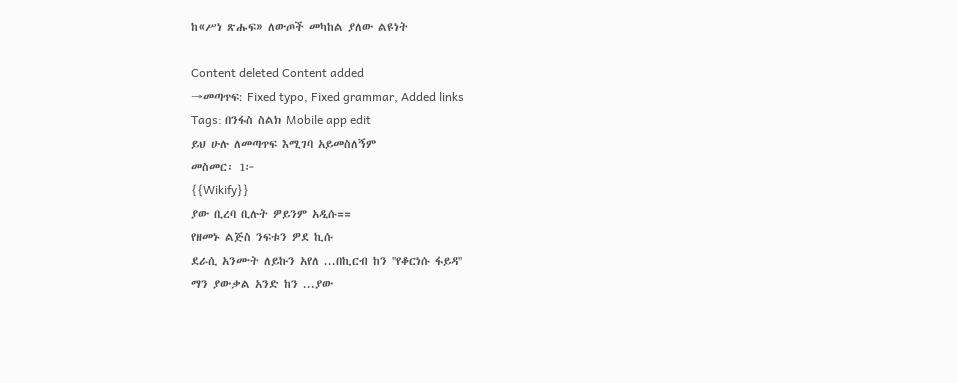ከ«ሥነ ጽሑፍ» ለውጦች መካከል ያለው ልዩነት

Content deleted Content added
→መጣጥፍ: Fixed typo, Fixed grammar, Added links
Tags: በንፋስ ስልክ Mobile app edit
ይህ ሁሉ ለመጣጥፍ እሚገባ አይመስለኝም
መስመር፡ 1፦
{{Wikify}}
ያው ቢረባ ቢሉት ዎይንም አዲሱ==
የዘመኑ ልጅስ ንፍቱን ዎደ ኪሱ
ደራሲ አንሙት ለይኩን አየለ ...በኪርብ ከን ''የቆርነሱ ፋይዳ''
ማን ያውቃል አንድ ከን ...ያው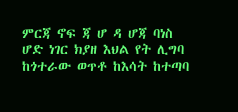ምርጃ ኖፍ ጃ ሆ ዳ ሆጃ ባነስ
ሆድ ነገር ክያዘ እህል የት ሊግባ
ከጎተራው ወጥቶ ከእሳት ከተጣባ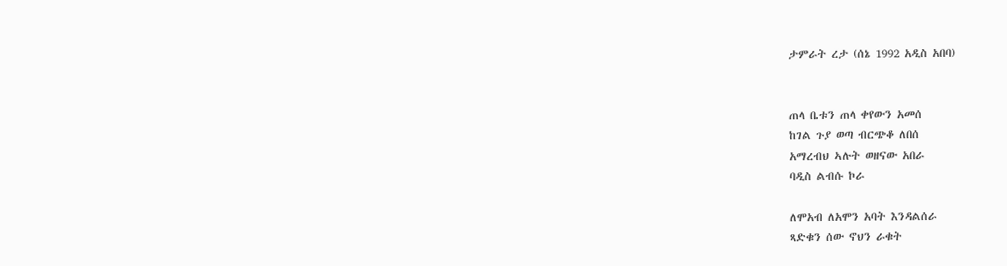ታምራት ረታ (ሰኔ 1992 አዲስ አበባ)


ጠላ ቤቱን ጠላ ቀየውን አመሰ
ከገል ጉያ ወጣ ብርጭቆ ለበሰ
አማረብህ ኣሉት ወዘናው አበራ
ባዲስ ልብሱ ኮራ

ለሞአብ ለአሞን አባት እንዳልሰራ
ጻድቁን ሰው ኖህን ራቁት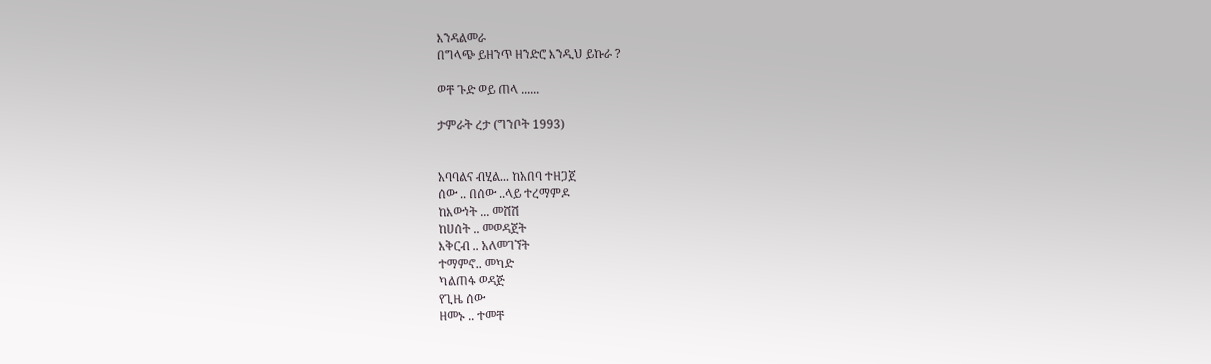እንዳልመራ
በግላጭ ይዘንጥ ዘንድሮ እንዲህ ይኩራ ?

ወቸ ጉድ ወይ ጠላ ......

ታምራት ረታ (ግንቦት 1993)


አባባልና ብሂል... ከአበባ ተዘጋጀ
ሰው .. በሰው ..ላይ ተረማምዶ
ከእውነት ... መሸሽ
ከሀሰት .. መወዳጀት
እቅርብ .. አለመገኘት
ተማምኖ.. መካድ
ካልጠፋ ወዳጅ
የጊዜ ሰው
ዘመኑ .. ተመቸ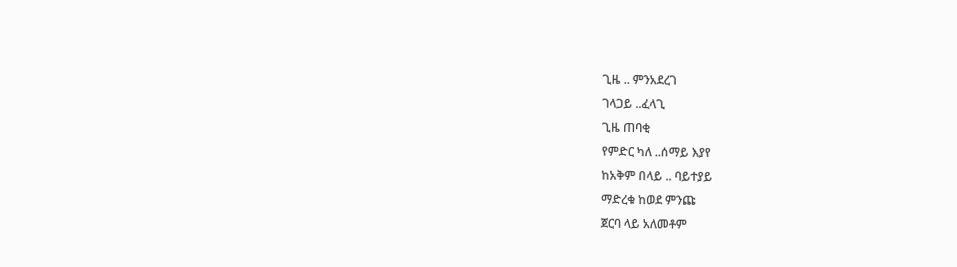ጊዜ .. ምንአደረገ
ገላጋይ ..ፈላጊ
ጊዜ ጠባቂ
የምድር ካለ ..ሰማይ እያየ
ከአቅም በላይ .. ባይተያይ
ማድረቁ ከወደ ምንጩ
ጀርባ ላይ አለመቶም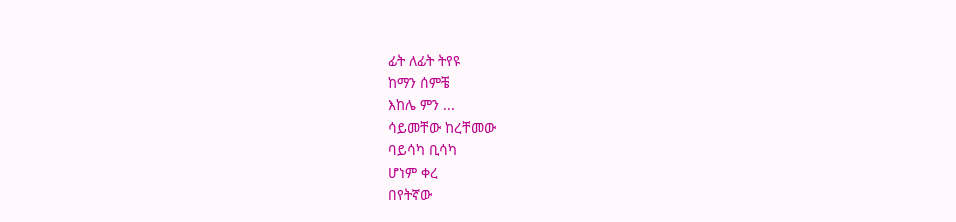ፊት ለፊት ትየዩ
ከማን ሰምቼ
እከሌ ምን ...
ሳይመቸው ከረቸመው
ባይሳካ ቢሳካ
ሆነም ቀረ
በየትኛው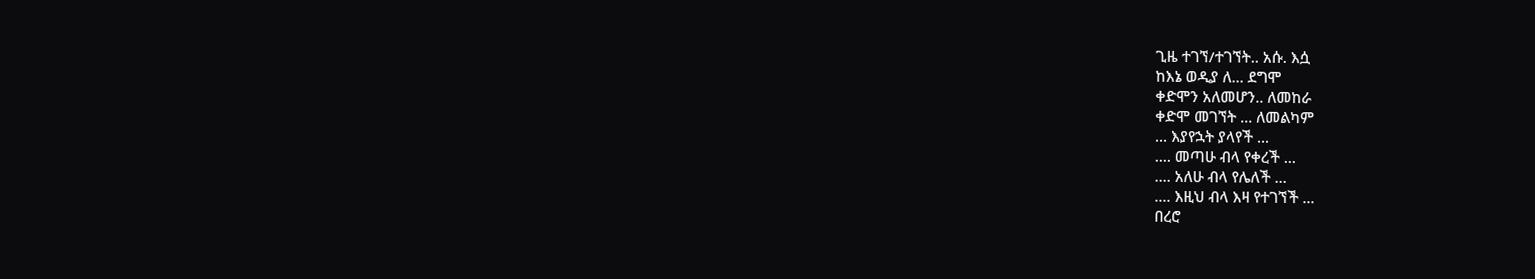ጊዜ ተገኘ/ተገኘት.. አሱ. እሷ
ከእኔ ወዲያ ለ... ደግሞ
ቀድሞን አለመሆን.. ለመከራ
ቀድሞ መገኘት ... ለመልካም
... እያየኋት ያላየች ...
.... መጣሁ ብላ የቀረች ...
.... አለሁ ብላ የሌለች ...
.... እዚህ ብላ እዛ የተገኘች ...
በረሮ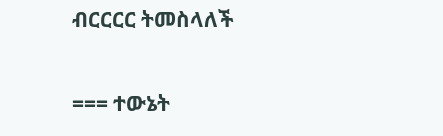ብርርርር ትመስላለች

=== ተውኔት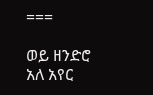===

ወይ ዘንድሮ አለ አየር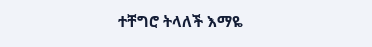ተቸግሮ ትላለች እማዬ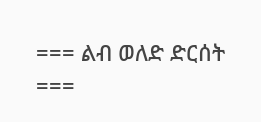=== ልብ ወለድ ድርሰት ===